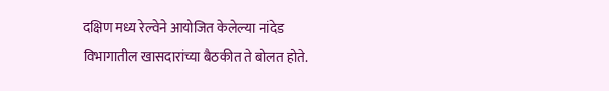दक्षिण मध्य रेल्वेने आयोजित केलेल्या नांदेड विभागातील खासदारांच्या बैठकीत ते बोलत होते.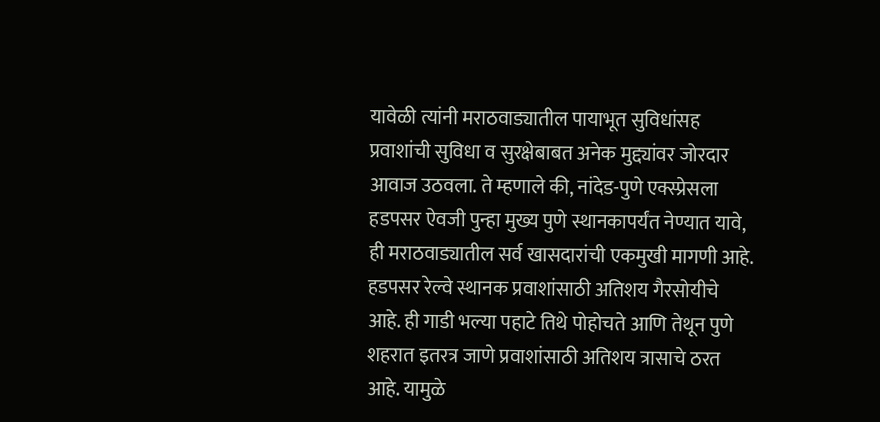यावेळी त्यांनी मराठवाड्यातील पायाभूत सुविधांसह प्रवाशांची सुविधा व सुरक्षेबाबत अनेक मुद्द्यांवर जोरदार आवाज उठवला. ते म्हणाले की, नांदेड-पुणे एक्स्प्रेसला हडपसर ऐवजी पुन्हा मुख्य पुणे स्थानकापर्यंत नेण्यात यावे, ही मराठवाड्यातील सर्व खासदारांची एकमुखी मागणी आहे. हडपसर रेल्वे स्थानक प्रवाशांसाठी अतिशय गैरसोयीचे आहे. ही गाडी भल्या पहाटे तिथे पोहोचते आणि तेथून पुणे शहरात इतरत्र जाणे प्रवाशांसाठी अतिशय त्रासाचे ठरत आहे. यामुळे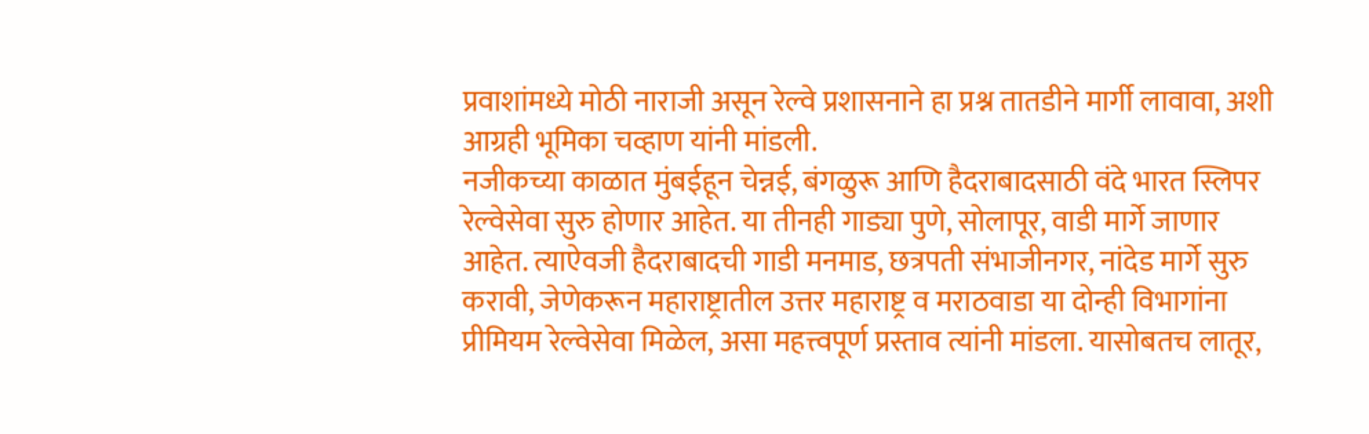प्रवाशांमध्ये मोठी नाराजी असून रेल्वे प्रशासनाने हा प्रश्न तातडीने मार्गी लावावा, अशी आग्रही भूमिका चव्हाण यांनी मांडली.
नजीकच्या काळात मुंबईहून चेन्नई, बंगळुरू आणि हैदराबादसाठी वंदे भारत स्लिपर रेल्वेसेवा सुरु होणार आहेत. या तीनही गाड्या पुणे, सोलापूर, वाडी मार्गे जाणार आहेत. त्याऐवजी हैदराबादची गाडी मनमाड, छत्रपती संभाजीनगर, नांदेड मार्गे सुरु करावी, जेणेकरून महाराष्ट्रातील उत्तर महाराष्ट्र व मराठवाडा या दोन्ही विभागांना प्रीमियम रेल्वेसेवा मिळेल, असा महत्त्वपूर्ण प्रस्ताव त्यांनी मांडला. यासोबतच लातूर,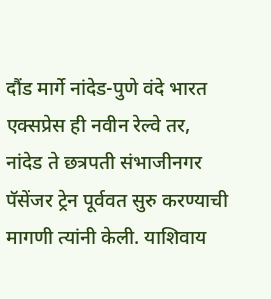दौंड मार्गे नांदेड-पुणे वंदे भारत एक्सप्रेस ही नवीन रेल्वे तर, नांदेड ते छत्रपती संभाजीनगर पॅसेंजर ट्रेन पूर्ववत सुरु करण्याची मागणी त्यांनी केली. याशिवाय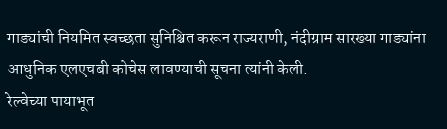गाड्यांची नियमित स्वच्छता सुनिश्चित करून राज्यराणी, नंदीग्राम सारख्या गाड्यांना आधुनिक एलएचबी कोचेस लावण्याची सूचना त्यांनी केली.
रेल्वेच्या पायाभूत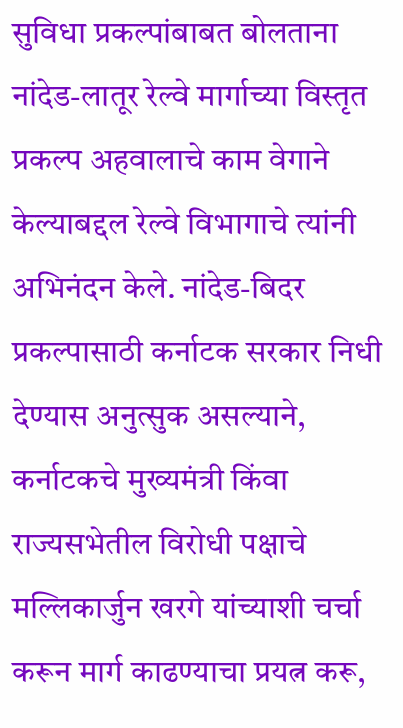सुविधा प्रकल्पांबाबत बोलताना नांदेड-लातूर रेल्वे मार्गाच्या विस्तृत प्रकल्प अहवालाचे काम वेगाने केल्याबद्दल रेल्वे विभागाचे त्यांनी अभिनंदन केले. नांदेड-बिदर प्रकल्पासाठी कर्नाटक सरकार निधी देण्यास अनुत्सुक असल्याने, कर्नाटकचे मुख्यमंत्री किंवा राज्यसभेतील विरोधी पक्षाचे मल्लिकार्जुन खरगे यांच्याशी चर्चा करून मार्ग काढण्याचा प्रयत्न करू,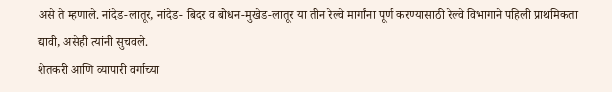असे ते म्हणाले. नांदेड-लातूर, नांदेड- बिदर व बोधन-मुखेड-लातूर या तीन रेल्वे मार्गांना पूर्ण करण्यासाठी रेल्वे विभागाने पहिली प्राथमिकता द्यावी, असेही त्यांनी सुचवले.
शेतकरी आणि व्यापारी वर्गाच्या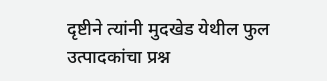दृष्टीने त्यांनी मुदखेड येथील फुल उत्पादकांचा प्रश्न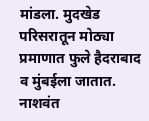मांडला. मुदखेड परिसरातून मोठ्या प्रमाणात फुले हैदराबाद व मुंबईला जातात. नाशवंत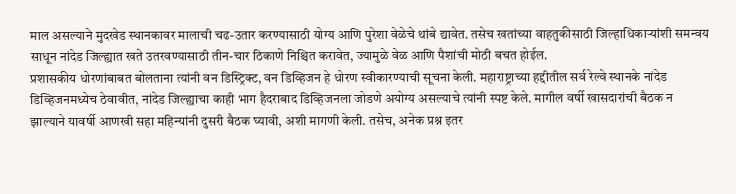माल असल्याने मुदखेड स्थानकावर मालाची चढ-उतार करण्यासाठी योग्य आणि पुरेशा वेळेचे थांबे द्यावेत. तसेच खतांच्या वाहतुकीसाठी जिल्हाधिकाऱ्यांशी समन्वय साधून नांदेड जिल्ह्यात खते उतरवण्यासाठी तीन-चार ठिकाणे निश्चित करावेत, ज्यामुळे वेळ आणि पैशांची मोठी बचत होईल.
प्रशासकीय धोरणांबाबत बोलताना त्यांनी वन डिस्ट्रिक्ट, वन डिव्हिजन हे धोरण स्वीकारण्याची सूचना केली. महाराष्ट्राच्या हद्दीतील सर्व रेल्वे स्थानके नांदेड डिव्हिजनमध्येच ठेवावीत, नांदेड जिल्ह्याचा काही भाग हैदराबाद डिव्हिजनला जोडणे अयोग्य असल्याचे त्यांनी स्पष्ट केले. मागील वर्षी खासदारांची बैठक न झाल्याने यावर्षी आणखी सहा महिन्यांनी दुसरी बैठक घ्यावी, अशी मागणी केली. तसेच, अनेक प्रश्न इतर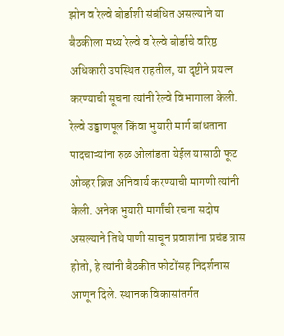झोन व रेल्वे बोर्डाशी संबंधित असल्याने या बैठकीला मध्य रेल्वे व रेल्वे बोर्डाचे वरिष्ठ अधिकारी उपस्थित राहतील, या दृष्टीने प्रयत्न करण्याची सूचना त्यांनी रेल्वे विभागाला केली.
रेल्वे उड्डाणपूल किंवा भुयारी मार्ग बांधताना पादचाऱ्यांना रुळ ओलांडता येईल यासाठी फूट ओव्हर ब्रिज अनिवार्य करण्याची मागणी त्यांनी केली. अनेक भुयारी मार्गांची रचना सदोष असल्याने तिथे पाणी साचून प्रवाशांना प्रचंड त्रास होतो, हे त्यांनी बैठकीत फोटोंसह निदर्शनास आणून दिले. स्थानक विकासांतर्गत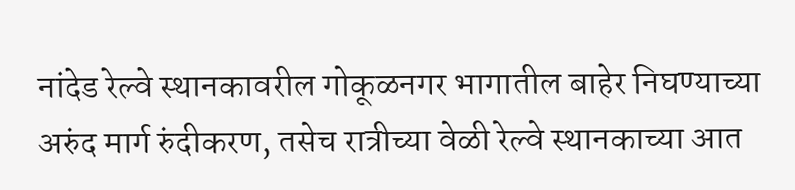नांदेड रेल्वे स्थानकावरील गोकूळनगर भागातील बाहेर निघण्याच्या अरुंद मार्ग रुंदीकरण, तसेच रात्रीच्या वेळी रेल्वे स्थानकाच्या आत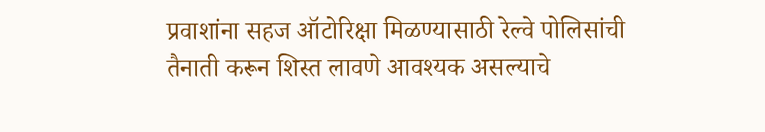प्रवाशांना सहज ऑटोरिक्षा मिळण्यासाठी रेल्वे पोलिसांची तैनाती करून शिस्त लावणे आवश्यक असल्याचे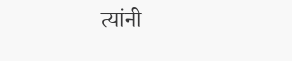त्यांनी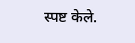स्पष्ट केले.